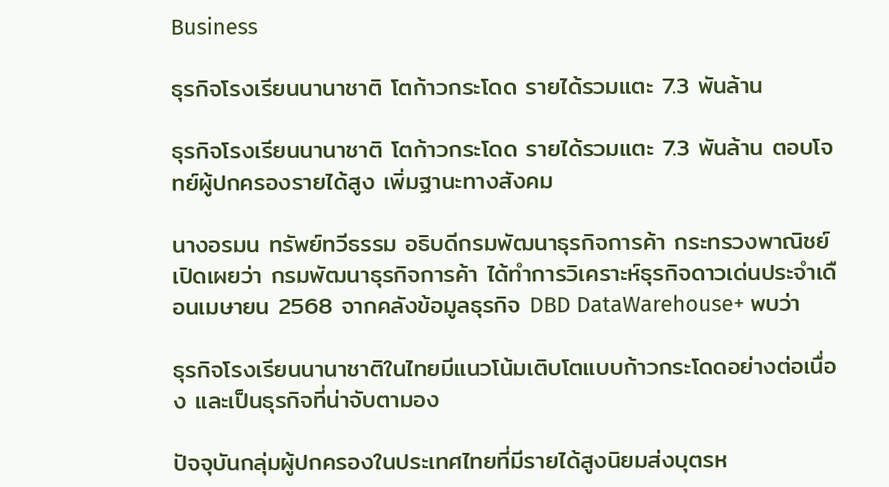Business

ธุรกิจโรงเรียนนานาชาติ โตก้าวกระโดด รายได้รวมแตะ 7.3 พันล้าน

ธุรกิจโรงเรียนนานาชาติ โตก้าวกระโดด รายได้รวมแตะ 7.3 พันล้าน ตอบโจทย์ผู้ปกครองรายได้สูง เพิ่มฐานะทางสังคม

นางอรมน ทรัพย์ทวีธรรม อธิบดีกรมพัฒนาธุรกิจการค้า กระทรวงพาณิชย์ เปิดเผยว่า กรมพัฒนาธุรกิจการค้า ได้ทำการวิเคราะห์ธุรกิจดาวเด่นประจำเดือนเมษายน 2568 จากคลังข้อมูลธุรกิจ DBD DataWarehouse+ พบว่า

ธุรกิจโรงเรียนนานาชาติในไทยมีแนวโน้มเติบโตแบบก้าวกระโดดอย่างต่อเนื่อง และเป็นธุรกิจที่น่าจับตามอง

ปัจจุบันกลุ่มผู้ปกครองในประเทศไทยที่มีรายได้สูงนิยมส่งบุตรห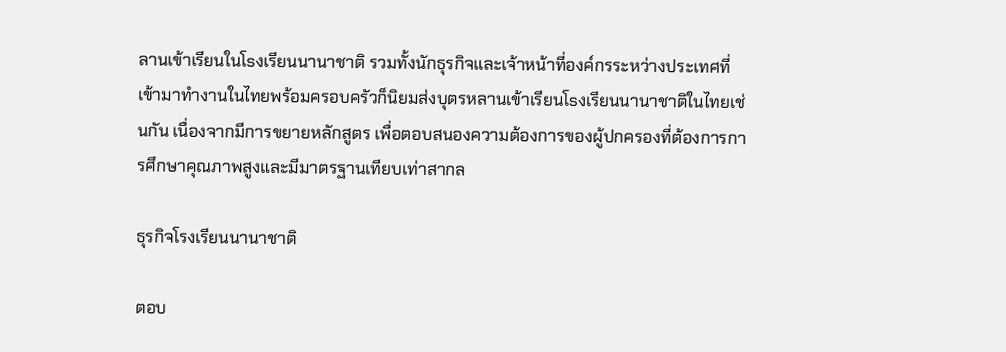ลานเข้าเรียนในโsงเรียนนานาชาติ รวมทั้งนักธุรกิจและเจ้าหน้าที่องค์กรระหว่างประเทศที่เข้ามาทำงานในไทยพร้อมครอบครัวก็นิยมส่งบุตรหลานเข้าเรียนโsงเรียนนานาชาติในไทยเช่นกัน เนื่องจากมีการขยายหลักสูตร เพื่อตอบสนองความต้องการของผู้ปกครองที่ต้องการการศึกษาคุณภาพสูงและมีมาตรฐานเทียบเท่าสากล

ธุรกิจโรงเรียนนานาชาติ

ตอบ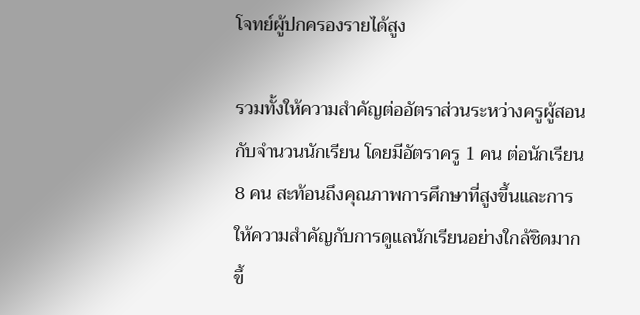โจทย์ผู้ปกครองรายได้สูง

รวมทั้งให้ความสำคัญต่ออัตราส่วนระหว่างครูผู้สอนกับจำนวนนักเรียน โดยมีอัตราครู 1 คน ต่อนักเรียน 8 คน สะท้อนถึงคุณภาพการศึกษาที่สูงขึ้นและการให้ความสำคัญกับการดูแลนักเรียนอย่างใกล้ชิดมากขึ้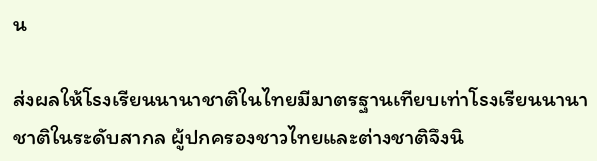น

ส่งผลให้โsงเรียนนานาชาติในไทยมีมาตรฐานเทียบเท่าโsงเรียนนานาชาติในระดับสากล ผู้ปกครองชาวไทยและต่างชาติจึงนิ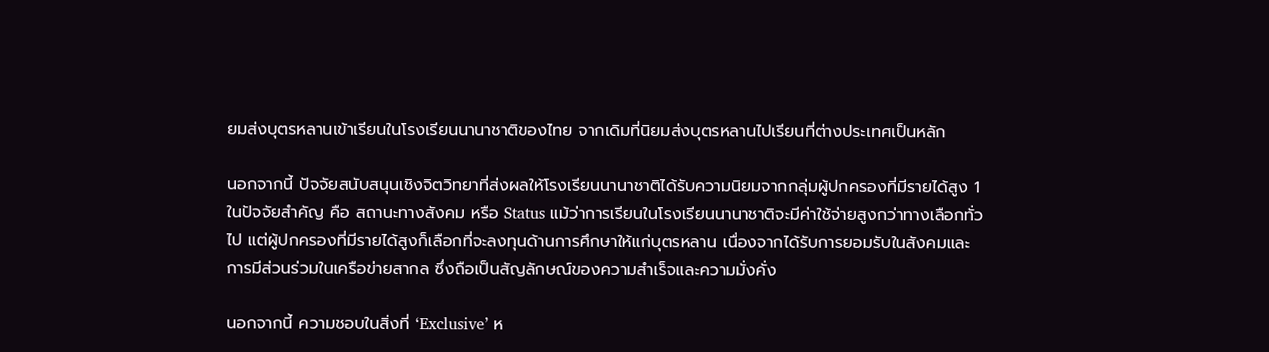ยมส่งบุตรหลานเข้าเรียนในโรงเรียนนานาชาติของไทย จากเดิมที่นิยมส่งบุตรหลานไปเรียนที่ต่างประเทศเป็นหลัก

นอกจากนี้ ปัจจัยสนับสนุนเชิงจิตวิทยาที่ส่งผลให้โรงเรียนนานาชาติได้รับความนิยมจากกลุ่มผู้ปกครองที่มีรายได้สูง 1 ในปัจจัยสำคัญ คือ สถานะทางสังคม หรือ Status แม้ว่าการเรียนในโรงเรียนนานาชาติจะมีค่าใช้จ่ายสูงกว่าทางเลือกทั่วไป แต่ผู้ปกครองที่มีรายได้สูงก็เลือกที่จะลงทุนด้านการศึกษาให้แก่บุตรหลาน เนื่องจากได้รับการยอมรับในสังคมและการมีส่วนร่วมในเครือข่ายสากล ซึ่งถือเป็นสัญลักษณ์ของความสำเร็จและความมั่งคั่ง

นอกจากนี้ ความชอบในสิ่งที่ ‘Exclusive’ ห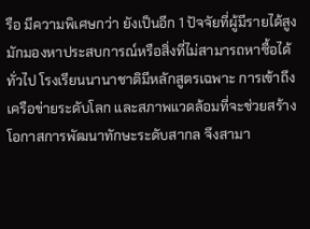รือ มีความพิเศษกว่า ยังเป็นอีก 1 ปัจจัยที่ผู้มีรายได้สูงมักมองหาประสบการณ์หรือสิ่งที่ไม่สามารถหาซื้อได้ทั่วไป โรงเรียนนานาชาติมีหลักสูตรเฉพาะ การเข้าถึงเครือข่ายระดับโลก และสภาพแวดล้อมที่จะช่วยสร้างโอกาสการพัฒนาทักษะระดับสากล จึงสามา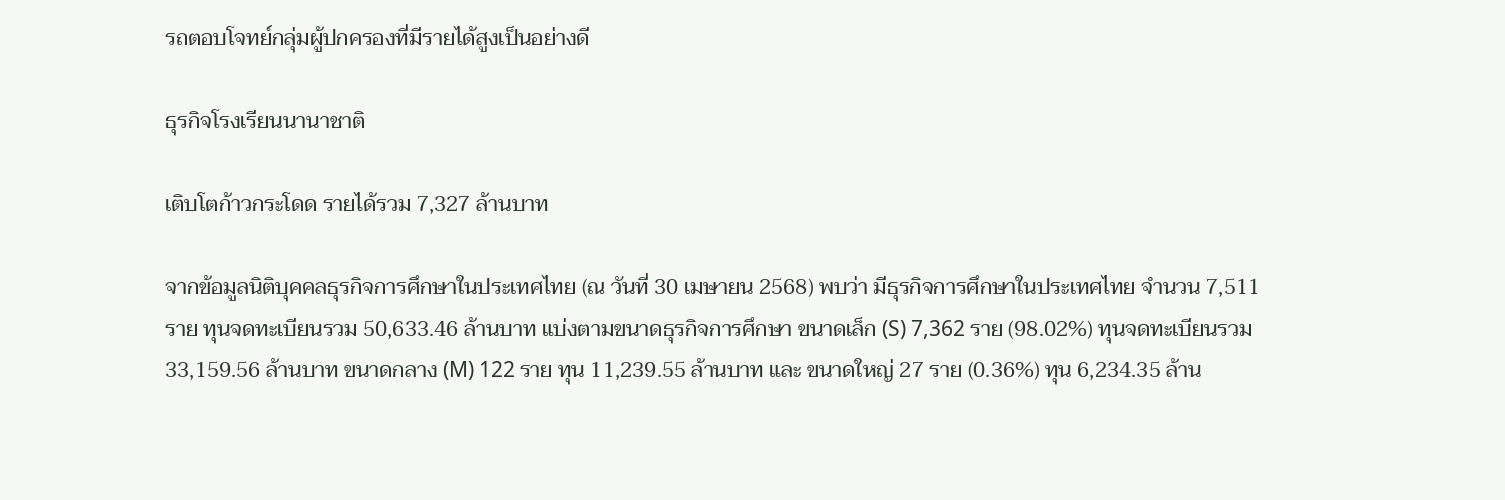รถตอบโจทย์กลุ่มผู้ปกครองที่มีรายได้สูงเป็นอย่างดี

ธุรกิจโรงเรียนนานาชาติ

เติบโตก้าวกระโดด รายได้รวม 7,327 ล้านบาท

จากข้อมูลนิติบุคคลธุรกิจการศึกษาในประเทศไทย (ณ วันที่ 30 เมษายน 2568) พบว่า มีธุรกิจการศึกษาในประเทศไทย จำนวน 7,511 ราย ทุนจดทะเบียนรวม 50,633.46 ล้านบาท แบ่งตามขนาดธุรกิจการศึกษา ขนาดเล็ก (S) 7,362 ราย (98.02%) ทุนจดทะเบียนรวม 33,159.56 ล้านบาท ขนาดกลาง (M) 122 ราย ทุน 11,239.55 ล้านบาท และ ขนาดใหญ่ 27 ราย (0.36%) ทุน 6,234.35 ล้าน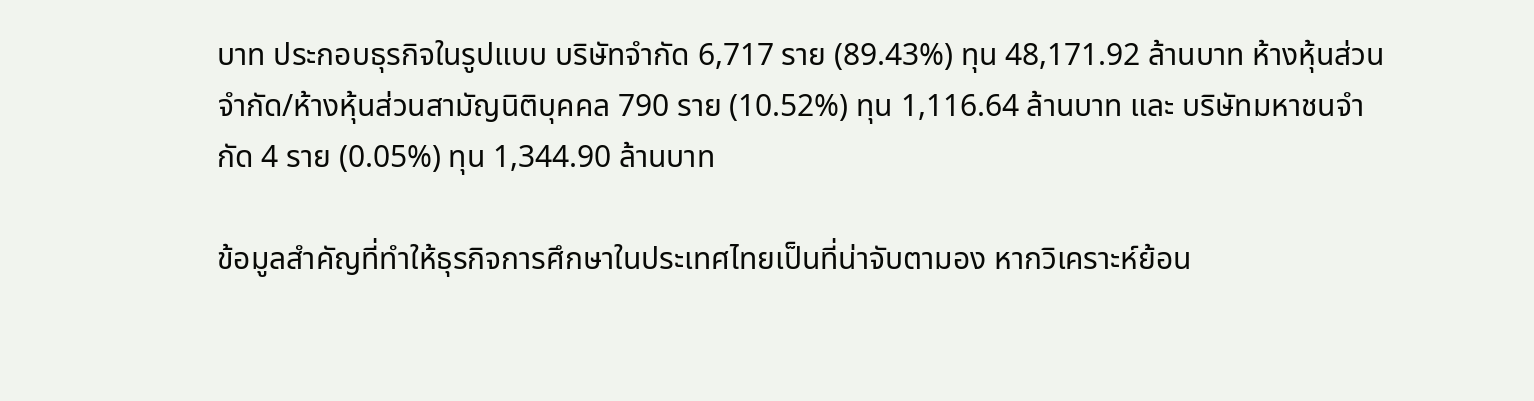บาท ประกอบธุรกิจในรูปแบบ บริษัทจำกัด 6,717 ราย (89.43%) ทุน 48,171.92 ล้านบาท ห้างหุ้นส่วนจำกัด/ห้างหุ้นส่วนสามัญนิติบุคคล 790 ราย (10.52%) ทุน 1,116.64 ล้านบาท และ บริษัทมหาชนจำกัด 4 ราย (0.05%) ทุน 1,344.90 ล้านบาท

ข้อมูลสำคัญที่ทำให้ธุรกิจการศึกษาในประเทศไทยเป็นที่น่าจับตามอง หากวิเคราะห์ย้อน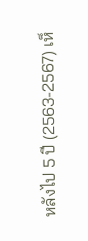หลังไป 5 ปี (2563-2567) เห็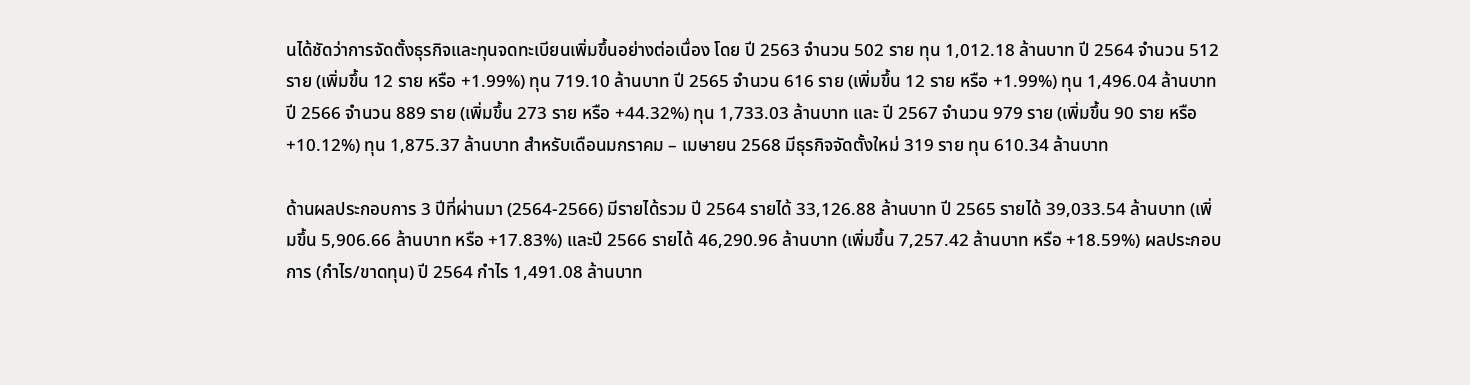นได้ชัดว่าการจัดตั้งธุรกิจและทุนจดทะเบียนเพิ่มขึ้นอย่างต่อเนื่อง โดย ปี 2563 จำนวน 502 ราย ทุน 1,012.18 ล้านบาท ปี 2564 จำนวน 512 ราย (เพิ่มขึ้น 12 ราย หรือ +1.99%) ทุน 719.10 ล้านบาท ปี 2565 จำนวน 616 ราย (เพิ่มขึ้น 12 ราย หรือ +1.99%) ทุน 1,496.04 ล้านบาท ปี 2566 จำนวน 889 ราย (เพิ่มขึ้น 273 ราย หรือ +44.32%) ทุน 1,733.03 ล้านบาท และ ปี 2567 จำนวน 979 ราย (เพิ่มขึ้น 90 ราย หรือ +10.12%) ทุน 1,875.37 ล้านบาท สำหรับเดือนมกราคม – เมษายน 2568 มีธุรกิจจัดตั้งใหม่ 319 ราย ทุน 610.34 ล้านบาท

ด้านผลประกอบการ 3 ปีที่ผ่านมา (2564-2566) มีรายได้รวม ปี 2564 รายได้ 33,126.88 ล้านบาท ปี 2565 รายได้ 39,033.54 ล้านบาท (เพิ่มขึ้น 5,906.66 ล้านบาท หรือ +17.83%) และปี 2566 รายได้ 46,290.96 ล้านบาท (เพิ่มขึ้น 7,257.42 ล้านบาท หรือ +18.59%) ผลประกอบการ (กำไร/ขาดทุน) ปี 2564 กำไร 1,491.08 ล้านบาท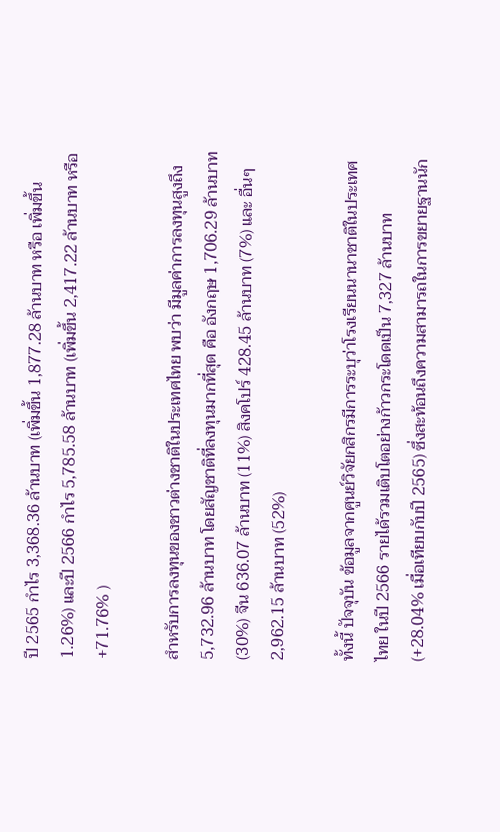ปี 2565 กำไร 3,368.36 ล้านบาท (เพิ่มขึ้น 1,877.28 ล้านบาท หรือ เพิ่มขึ้น 1.26%) และปี 2566 กำไร 5,785.58 ล้านบาท (เพิ่มขึ้น 2,417.22 ล้านบาท หรือ +71.76% )

สำหรับการลงทุนของชาวต่างชาติในประเทศไทย พบว่า มีมูลค่าการลงทุนสูงถึง 5,732.96 ล้านบาท โดยสัญชาติที่ลงทุนมากที่สุด คือ อังกฤษ 1,706.29 ล้านบาท (30%) จีน 636.07 ล้านบาท (11%) สิงคโปร์ 428.45 ล้านบาท (7%) และ อื่นๆ 2,962.15 ล้านบาท (52%)

ทั้งนี้ ปัจจุบัน ข้อมูลจากศูนย์วิจัยกสิกรมีการระบุว่าโรงเรียนนานาชาติในประเทศไทย ในปี 2566 รายได้รวมเติบโตอย่างก้าวกระโดดเป็น 7,327 ล้านบาท (+28.04% เมื่อเทียบกับปี 2565) ซึ่งสะท้อนถึงความสามารถในการขยายฐานนัก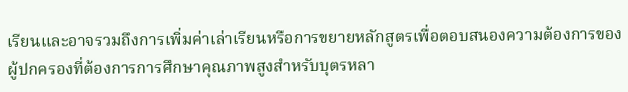เรียนและอาจรวมถึงการเพิ่มค่าเล่าเรียนหรือการขยายหลักสูตรเพื่อตอบสนองความต้องการของผู้ปกครองที่ต้องการการศึกษาคุณภาพสูงสำหรับบุตรหลา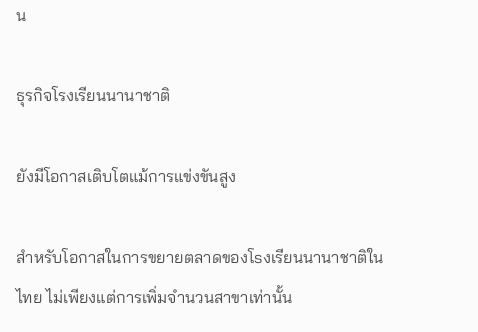น

ธุรกิจโรงเรียนนานาชาติ

ยังมีโอกาสเติบโตแม้การแข่งขันสูง

สำหรับโอกาสในการขยายตลาดของโsงเรียนนานาชาติในไทย ไม่เพียงแต่การเพิ่มจำนวนสาขาเท่านั้น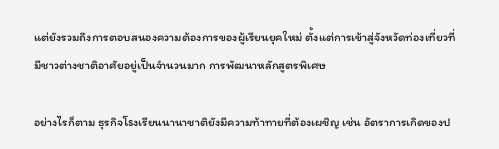แต่ยังรวมถึงการตอบสนองความต้องการของผู้เรียนยุคใหม่ ตั้งแต่การเข้าสู่จังหวัดท่องเที่ยวที่มีชาวต่างชาติอาศัยอยู่เป็นจำนวนมาก การพัฒนาหลักสูตรพิเศษ

อย่างไรก็ตาม ธุรกิจโsงเรียนนานาชาติยังมีความท้าทายที่ต้องเผชิญ เช่น อัตราการเกิดของป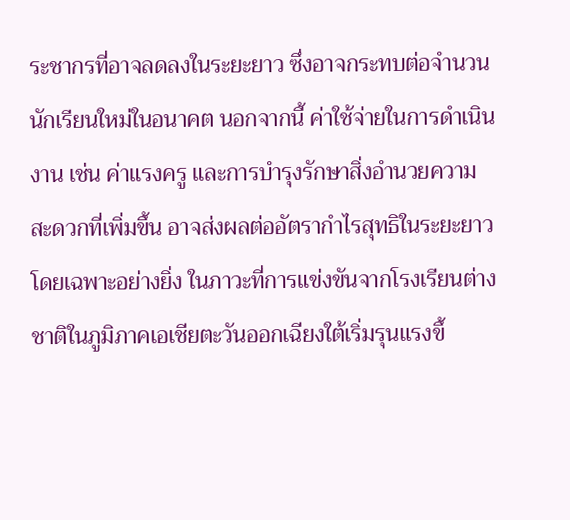ระชากรที่อาจลดลงในระยะยาว ซึ่งอาจกระทบต่อจำนวนนักเรียนใหม่ในอนาคต นอกจากนี้ ค่าใช้จ่ายในการดำเนินงาน เช่น ค่าแรงครู และการบำรุงรักษาสิ่งอำนวยความสะดวกที่เพิ่มขึ้น อาจส่งผลต่ออัตรากำไรสุทธิในระยะยาว โดยเฉพาะอย่างยิ่ง ในภาวะที่การแข่งขันจากโรงเรียนต่างชาติในภูมิภาคเอเชียตะวันออกเฉียงใต้เริ่มรุนแรงขึ้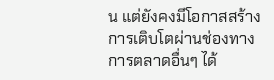น แต่ยังคงมีโอกาสสร้างการเติบโตผ่านช่องทางการตลาดอื่นๆ ได้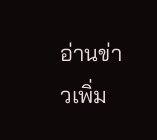อ่านข่าวเพิ่ม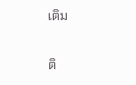เติม

ติ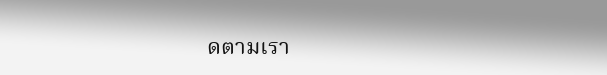ดตามเรา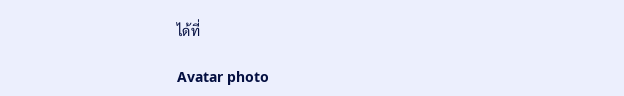ได้ที่

Avatar photo